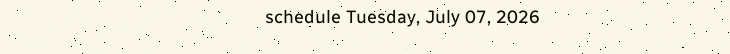schedule Tuesday, July 07, 2026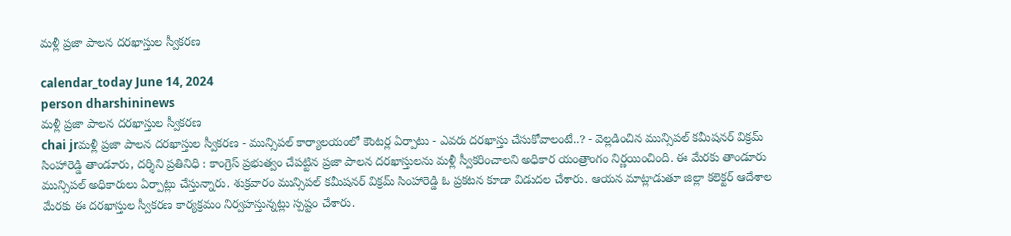మళ్లీ ప్రజా పాలన దరఖాస్తుల స్వీకరణ

calendar_today June 14, 2024
person dharshininews
మళ్లీ ప్రజా పాలన దరఖాస్తుల స్వీకరణ
chai jrమళ్లీ ప్రజా పాలన దరఖాస్తుల స్వీకరణ - మున్సిపల్ కార్యాలయంలో కౌంటర్ల ఏర్పాటు - ఎవరు దరఖాస్తు చేసుకోవాలంటే..? - వెల్లడించిన మున్సిపల్ కమీషనర్ విక్రమ్ సింహారెడ్డి తాండూరు, దర్శిని ప్రతినిధి : కాంగ్రెస్ ప్రభుత్వం చేపట్టిన ప్రజా పాలన దరఖాస్తులను మళ్లీ స్వీకరించాలని అధికార యంత్రాంగం నిర్ణయించింది. ఈ మేరకు తాండూరు మున్సిపల్ అధికారులు ఏర్పాట్లు చేస్తున్నారు. శుక్రవారం మున్సిపల్ కమీషనర్ విక్రమ్ సింహారెడ్డి ఓ ప్రకటన కూడా విడుదల చేశారు. ఆయన మాట్లాడుతూ జిల్లా కలెక్టర్ ఆదేశాల మేరకు ఈ దరఖాస్తుల స్వీకరణ కార్యక్రమం నిర్వహస్తున్నట్లు స్పష్టం చేశారు.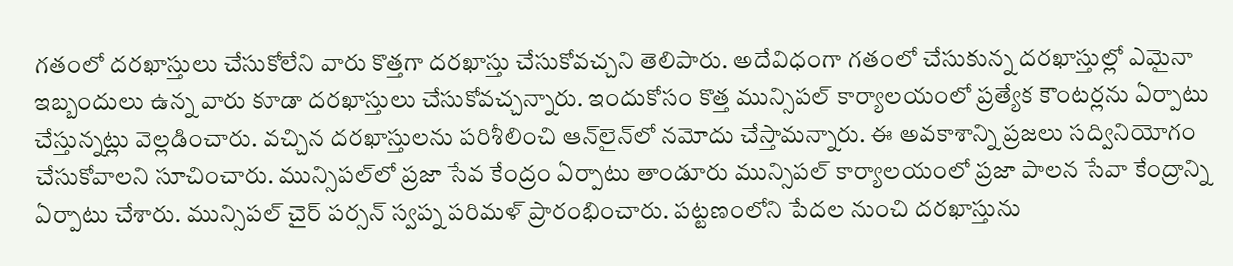గతంలో దరఖాస్తులు చేసుకోలేని వారు కొత్తగా దరఖాస్తు చేసుకోవచ్చని తెలిపారు. అదేవిధంగా గతంలో చేసుకున్న దరఖాస్తుల్లో ఎమైనా ఇబ్బందులు ఉన్న వారు కూడా దరఖాస్తులు చేసుకోవచ్చన్నారు. ఇందుకోసం కొత్త మున్సిపల్ కార్యాలయంలో ప్రత్యేక కౌంటర్లను ఏర్పాటు చేస్తున్నట్లు వెల్లడించారు. వచ్చిన దరఖాస్తులను పరిశీలించి ఆన్‌లైన్‌లో నమోదు చేస్తామన్నారు. ఈ అవకాశాన్ని ప్రజలు సద్వినియోగం చేసుకోవాలని సూచించారు. మున్సిపల్‌లో ప్రజా సేవ కేంద్రం ఏర్పాటు తాండూరు మున్సిపల్ కార్యాలయంలో ప్రజా పాలన సేవా కేంద్రాన్ని ఏర్పాటు చేశారు. మున్సిపల్ చైర్ పర్సన్ స్వప్న పరిమళ్ ప్రారంభించారు. పట్టణంలోని పేదల నుంచి దరఖాస్తును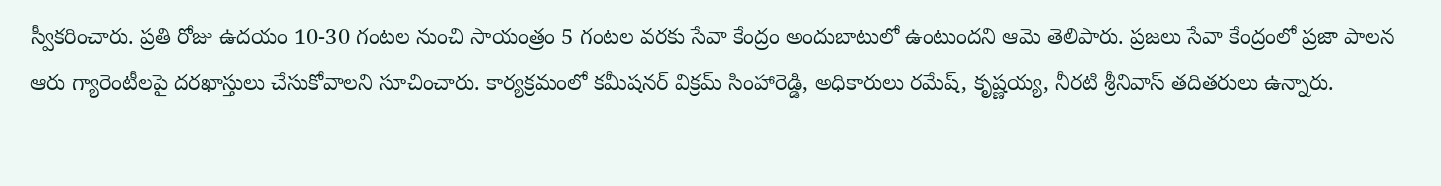స్వీకరించారు. ప్రతి రోజు ఉదయం 10-30 గంటల నుంచి సాయంత్రం 5 గంటల వరకు సేవా కేంద్రం అందుబాటులో ఉంటుందని ఆమె తెలిపారు. ప్రజలు సేవా కేంద్రంలో ప్రజా పాలన ఆరు గ్యారెంటీలపై దరఖాస్తులు చేసుకోవాలని సూచించారు. కార్యక్రమంలో కమీషనర్ విక్రమ్ సింహారెడ్డి, అధికారులు రమేష్‌, కృష్ణయ్య, నీరటి శ్రీనివాస్ తదితరులు ఉన్నారు.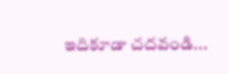ఇదికూడా చదవండి...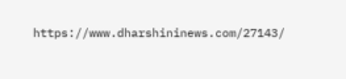https://www.dharshininews.com/27143/